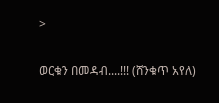>

ወርቁን በመዳብ....!!! (ሸንቁጥ አየለ)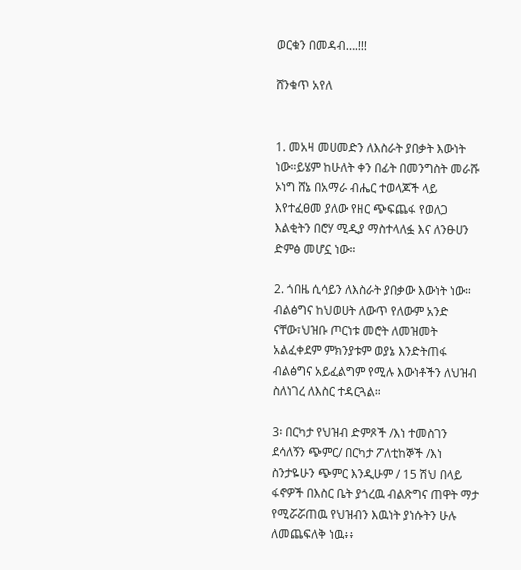ወርቁን በመዳብ….!!!

ሸንቁጥ አየለ


1. መአዛ መሀመድን ለእስራት ያበቃት እውነት ነው።ይሄም ከሁለት ቀን በፊት በመንግስት መራሹ ኦነግ ሸኔ በአማራ ብሔር ተወላጆች ላይ እየተፈፀመ ያለው የዘር ጭፍጨፋ የወለጋ እልቂትን በሮሃ ሚዲያ ማስተላለፏ እና ለንፁሀን ድምፅ መሆኗ ነው።

2. ጎበዜ ሲሳይን ለእስራት ያበቃው እውነት ነው። ብልፅግና ከህወሀት ለውጥ የለውም አንድ ናቸው፣ህዝቡ ጦርነቱ መሮት ለመዝመት አልፈቀደም ምክንያቱም ወያኔ እንድትጠፋ ብልፅግና አይፈልግም የሚሉ እውነቶችን ለህዝብ ስለነገረ ለእስር ተዳርጓል።

3፡ በርካታ የህዝብ ድምጾች /እነ ተመስገን ደሳለኝን ጭምር/ በርካታ ፖለቲከኞች /እነ ስንታዬሁን ጭምር እንዲሁም / 15 ሽህ በላይ ፋኖዎች በእስር ቤት ያጎረዉ ብልጽግና ጠዋት ማታ የሚሯሯጠዉ የህዝብን እዉነት ያነሱትን ሁሉ ለመጨፍለቅ ነዉ፥፥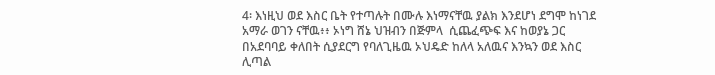4፡ እነዚህ ወደ እስር ቤት የተጣሉት በሙሉ እነማናቸዉ ያልክ እንደሆነ ደግሞ ከነገደ አማራ ወገን ናቸዉ፥፥ ኦነግ ሸኔ ህዝብን በጅምላ  ሲጨፈጭፍ እና ከወያኔ ጋር በአደባባይ ቀለበት ሲያደርግ የባለጊዜዉ ኦህዴድ ከለላ አለዉና እንኳን ወደ እስር ሊጣል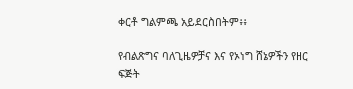ቀርቶ ግልምጫ አይደርስበትም፥፥

የብልጽግና ባለጊዜዎቻና እና የኦነግ ሸኔዎችን የዘር ፍጅት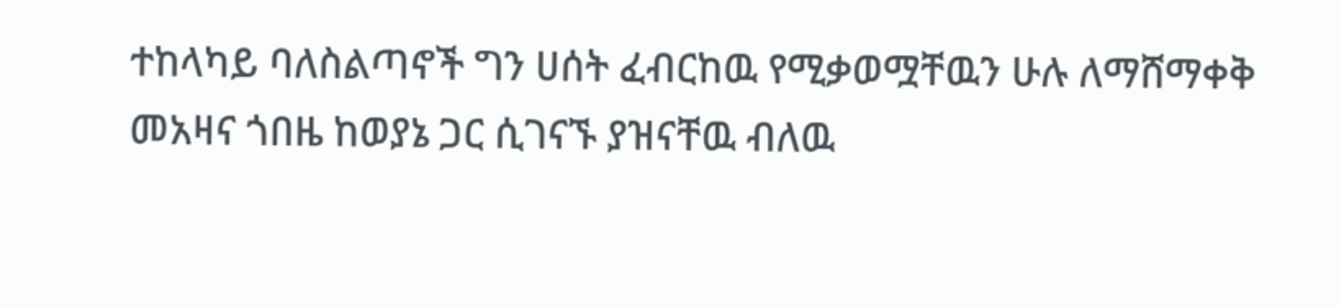ተከላካይ ባለስልጣኖች ግን ሀሰት ፈብርከዉ የሚቃወሟቸዉን ሁሉ ለማሸማቀቅ መአዛና ጎበዜ ከወያኔ ጋር ሲገናኙ ያዝናቸዉ ብለዉ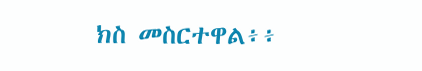ክስ መስርተዋል፥፥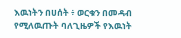እዉነትን በሀሰት ፥ ወርቁን በመዳብ የሚለዉጡት ባለጊዜዎች የእዉነት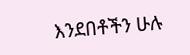እንደበቶችን ሁሉ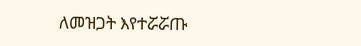ለመዝጋት እየተሯሯጡ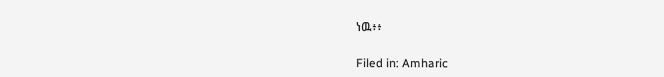ነዉ፥፥

Filed in: Amharic